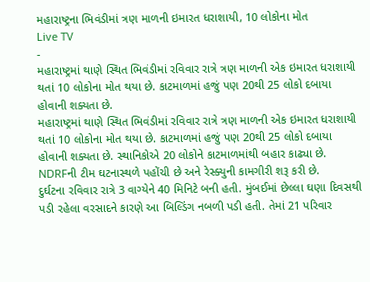મહારાષ્ટ્રના ભિવંડીમાં ત્રણ માળની ઇમારત ધરાશાયી, 10 લોકોના મોત
Live TV
-
મહારાષ્ટ્રમાં થાણે સ્થિત ભિવંડીમાં રવિવાર રાત્રે ત્રણ માળની એક ઇમારત ધરાશાયી થતાં 10 લોકોના મોત થયા છે. કાટમાળમાં હજું પણ 20થી 25 લોકો દબાયા હોવાની શક્યતા છે.
મહારાષ્ટ્રમાં થાણે સ્થિત ભિવંડીમાં રવિવાર રાત્રે ત્રણ માળની એક ઇમારત ધરાશાયી થતાં 10 લોકોના મોત થયા છે. કાટમાળમાં હજું પણ 20થી 25 લોકો દબાયા હોવાની શક્યતા છે. સ્થાનિકોએ 20 લોકોને કાટમાળમાંથી બહાર કાઢ્યા છે. NDRFની ટીમ ઘટનાસ્થળે પહોંચી છે અને રેસ્ક્યુની કામગીરી શરૂ કરી છે.
દુર્ઘટના રવિવાર રાત્રે 3 વાગ્યેને 40 મિનિટે બની હતી. મુંબઈમાં છેલ્લા ઘણા દિવસથી પડી રહેલા વરસાદને કારણે આ બિલ્ડિંગ નબળી પડી હતી. તેમાં 21 પરિવાર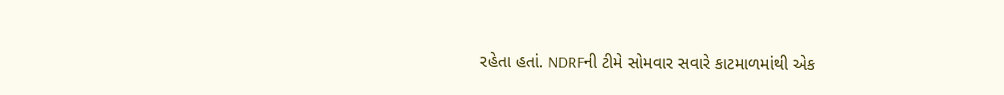રહેતા હતાં. NDRFની ટીમે સોમવાર સવારે કાટમાળમાંથી એક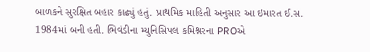બાળકને સુરક્ષિત બહાર કાઢ્યું હતું. પ્રાથમિક માહિતી અનુસાર આ ઇમારત ઈ.સ. 1984માં બની હતી. ભિવંડીના મ્યુનિસિપલ કમિશ્નરના PROએ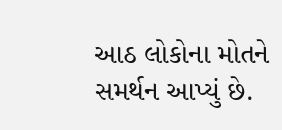આઠ લોકોના મોતને સમર્થન આપ્યું છે.